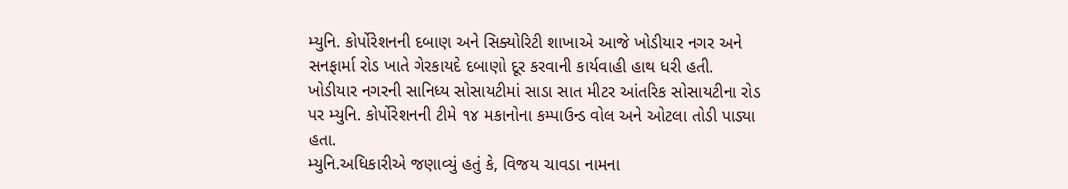મ્યુનિ. કોર્પોરેશનની દબાણ અને સિક્યોરિટી શાખાએ આજે ખોડીયાર નગર અને સનફાર્મા રોડ ખાતે ગેરકાયદે દબાણો દૂર કરવાની કાર્યવાહી હાથ ધરી હતી.
ખોડીયાર નગરની સાનિધ્ય સોસાયટીમાં સાડા સાત મીટર આંતરિક સોસાયટીના રોડ પર મ્યુનિ. કોર્પોરેશનની ટીમે ૧૪ મકાનોના કમ્પાઉન્ડ વોલ અને ઓટલા તોડી પાડ્યા હતા.
મ્યુનિ.અધિકારીએ જણાવ્યું હતું કે, વિજય ચાવડા નામના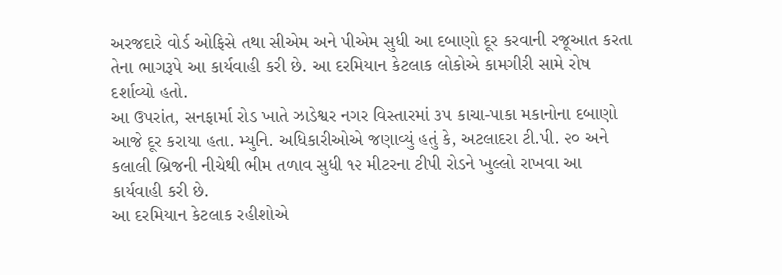અરજદારે વોર્ડ ઓફિસે તથા સીએમ અને પીએમ સુધી આ દબાણો દૂર કરવાની રજૂઆત કરતા તેના ભાગરૂપે આ કાર્યવાહી કરી છે. આ દરમિયાન કેટલાક લોકોએ કામગીરી સામે રોષ દર્શાવ્યો હતો.
આ ઉપરાંત, સનફાર્મા રોડ ખાતે ઝાડેશ્વર નગર વિસ્તારમાં ૩૫ કાચા-પાકા મકાનોના દબાણો આજે દૂર કરાયા હતા. મ્યુનિ. અધિકારીઓએ જણાવ્યું હતું કે, અટલાદરા ટી.પી. ૨૦ અને કલાલી બ્રિજની નીચેથી ભીમ તળાવ સુધી ૧૨ મીટરના ટીપી રોડને ખુલ્લો રાખવા આ કાર્યવાહી કરી છે.
આ દરમિયાન કેટલાક રહીશોએ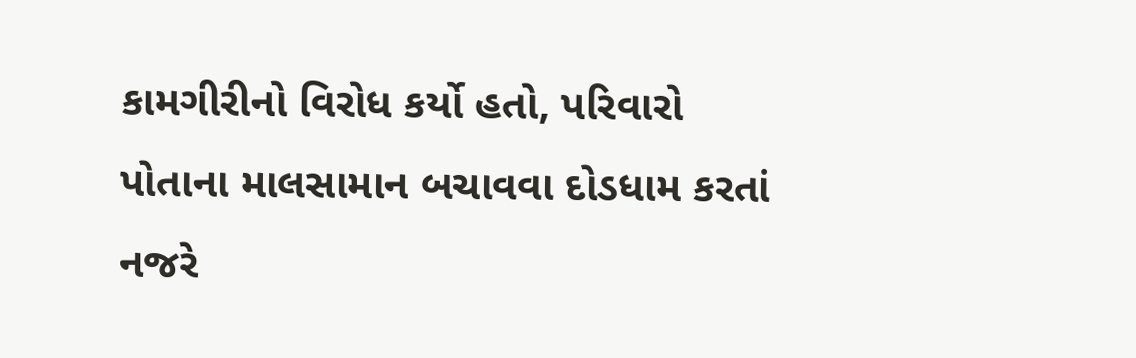કામગીરીનો વિરોધ કર્યો હતો, પરિવારો પોતાના માલસામાન બચાવવા દોડધામ કરતાં નજરે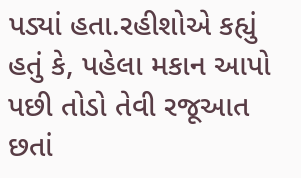પડ્યાં હતા.રહીશોએ કહ્યું હતું કે, પહેલા મકાન આપો પછી તોડો તેવી રજૂઆત છતાં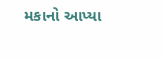મકાનો આપ્યા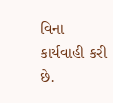વિના કાર્યવાહી કરી છે.